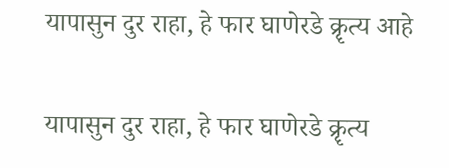यापासुन दुर राहा, हे फार घाणेरडे क्रॄत्य आहे

यापासुन दुर राहा, हे फार घाणेरडे क्रॄत्य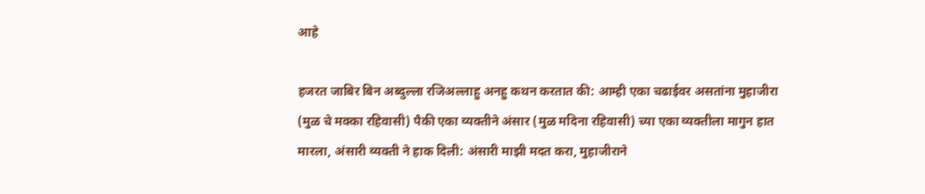आहे

हजरत जाबिर बिन अब्दुल्ला रजिअल्लाहु अनहु कथन करतात की: आम्ही एका चढाईवर असतांना मुहाजीरा (मुळ चे मक्का रहिवासी) पैकी एका व्यक्तीने अंसार (मुळ मदिना रहिवासी) च्या एका व्यक्तीला मागुन हात मारला, अंसारी व्यक्ती ने हाक दिली: अंसारी माझी मदत करा, मुहाजीराने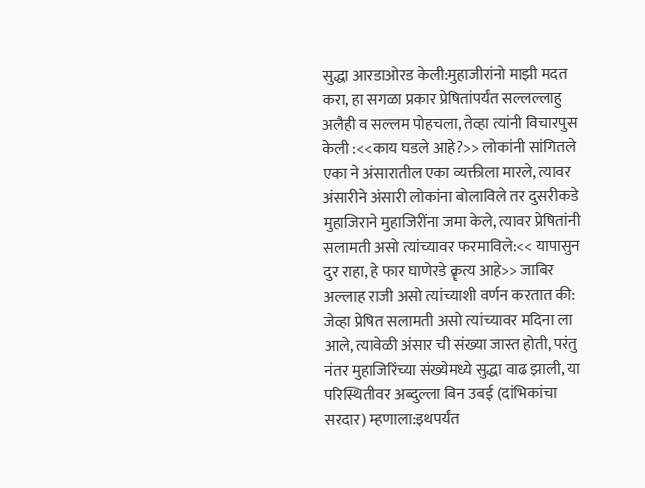सुद्धा आरडाओरड केली:मुहाजीरांनो माझी मदत करा, हा सगळा प्रकार प्रेषितांपर्यंत सल्लल्लाहु अलैही व सल्लम पोहचला, तेव्हा त्यांनी विचारपुस केली :<<काय घडले आहे?>> लोकांनी सांगितले एका ने अंसारातील एका व्यक्तीला मारले, त्यावर अंसारीने अंसारी लोकांना बोलाविले तर दुसरीकडे मुहाजिराने मुहाजिरींना जमा केले, त्यावर प्रेषितांनी सलामती असो त्यांच्यावर फरमाविले:<< यापासुन दुर राहा, हे फार घाणेरडे क्रॄत्य आहे>> जाबिर अल्लाह राजी असो त्यांच्याशी वर्णन करतात की: जेव्हा प्रेषित सलामती असो त्यांच्यावर मदिना ला आले, त्यावेळी अंसार ची संख्या जास्त होती, परंतु नंतर मुहाजिरिंच्या संख्येमध्ये सुद्धा वाढ झाली, या परिस्थितीवर अब्दुल्ला बिन उबई (दांभिकांचा सरदार) म्हणाला:इथपर्यंत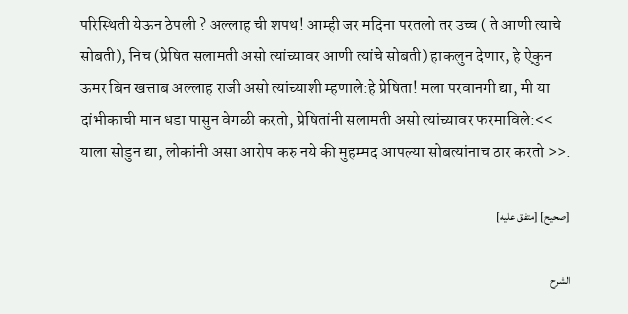परिस्थिती येऊन ठेपली ? अल्लाह ची शपथ! आम्ही जर मदिना परतलो तर उच्च ( ते आणी त्याचे सोबती), निच (प्रेषित सलामती असो त्यांच्यावर आणी त्यांचे सोबती) हाकलुन देणार, हे ऐकुन ऊमर बिन खत्ताब अल्लाह राजी असो त्यांच्याशी म्हणाले:हे प्रेषिता! मला परवानगी द्या, मी या दांभीकाची मान‌ धडा पासुन वेगळी करतो, प्रेषितांनी सलामती असो त्यांच्यावर फरमाविले:<< याला सोडुन द्या, लोकांनी असा आरोप करु नये की मुहम्मद आपल्या सोबत्यांनाच ठार करतो >>.

[صحيح] [متفق عليه]

الشرح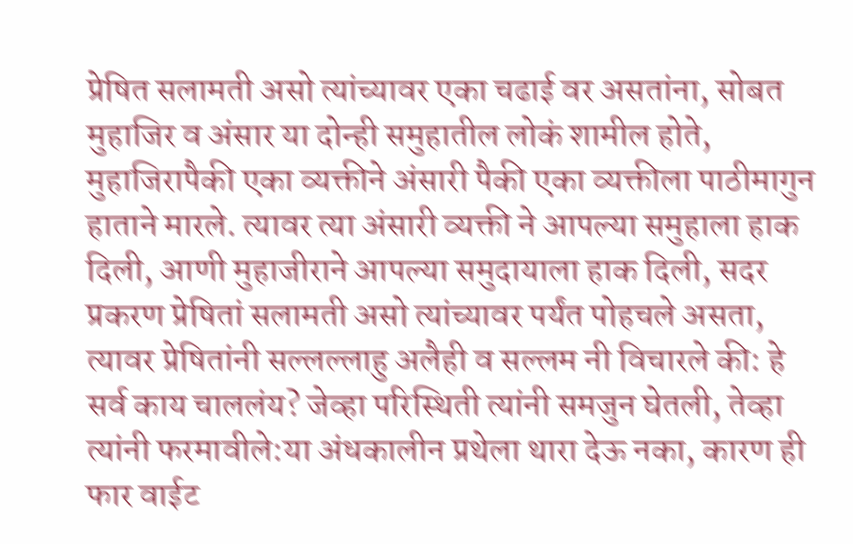प्रेषित सलामती असो त्यांच्यावर एका चढाई वर असतांना, सोबत मुहाजिर व अंसार या दोन्ही समुहातील लोकं शामील होते, मुहाजिरापैकी एका व्यक्तीने अंसारी पैकी एका व्यक्तीला पाठीमागुन हाताने मारले. त्यावर त्या अंसारी व्यक्ती ने आपल्या समुहाला हाक दिली, आणी मुहाजीराने आपल्या समुदायाला हाक दिली, सदर प्रकरण प्रेषितां सलामती असो त्यांच्यावर पर्यंत पोहचले असता, त्यावर प्रेषितांनी सल्लल्लाहु अलैही व सल्लम नी विचारले की: हे सर्व काय चाललंय? जेव्हा परिस्थिती त्यांनी समजुन घेतली, तेव्हा त्यांनी फरमावीले:या अंधकालीन प्रथेला थारा देऊ नका, कारण ही फार वाईट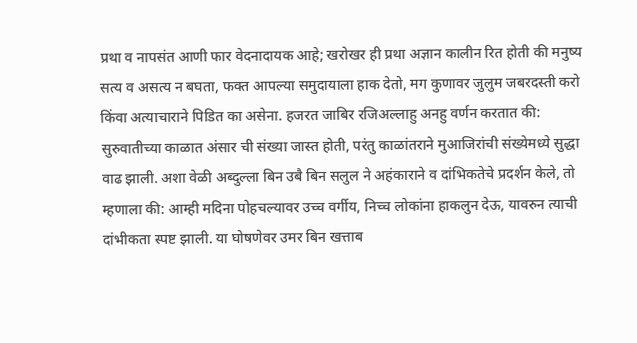प्रथा व नापसंत आणी फार वेदनादायक आहे; खरोखर ही प्रथा अज्ञान कालीन रित होती की मनुष्य सत्य व असत्य न बघता, फक्त आपल्या समुदायाला हाक देतो, मग कुणावर जुलुम जबरदस्ती करो किंवा अत्याचाराने पिडित का असेना. हजरत जाबिर रजिअल्लाहु अनहु वर्णन करतात की: सुरुवातीच्या काळात अंसार ची संख्या जास्त होती, परंतु काळांतराने मुआजिरांची संख्येमध्ये सुद्धा वाढ झाली. अशा वेळी अब्दुल्ला बिन उबै बिन सलुल ने अहंकाराने व दांभिकतेचे प्रदर्शन केले, तो म्हणाला की: आम्ही मदिना पोहचल्यावर उच्च वर्गीय, निच्च लोकांना हाकलुन देऊ, यावरुन त्याची दांभीकता स्पष्ट झाली. या घोषणेवर उमर बिन खत्ताब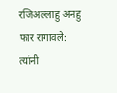रजिअल्लाहु अनहु फार रागावले: त्यांनी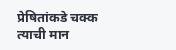प्रेषितांकडे चक्क त्याची मान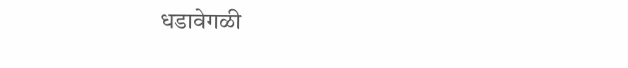धडावेगळी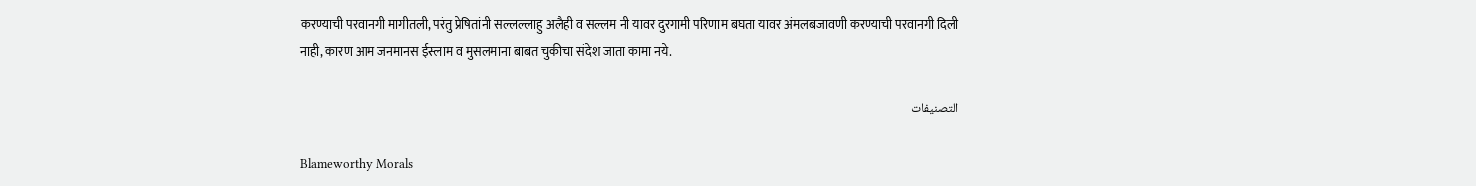करण्याची परवानगी मागीतली, परंतु प्रेषितांनी सल्लल्लाहु अलैही व सल्लम नी यावर दुरगामी परिणाम बघता यावर अंमलबजावणी करण्याची परवानगी दिली नाही, कारण आम जनमानस ईस्लाम व मुसलमाना बाबत चुकीचा संदेश जाता कामा नये.

التصنيفات

Blameworthy Morals